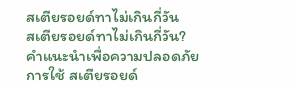สเตียรอยด์ทาไม่เกินกี่วัน
สเตียรอยด์ทาไม่เกินกี่วัน? คำแนะนำเพื่อความปลอดภัย
การใช้ สเตียรอยด์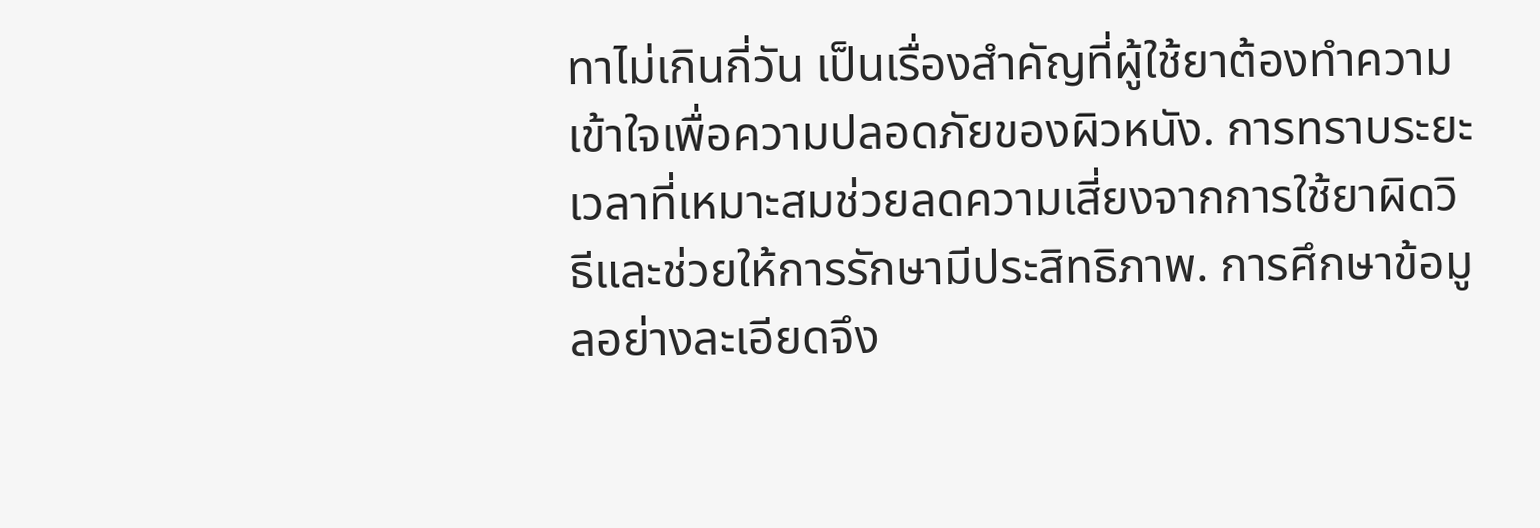ทาไม่เกินกี่วัน เป็นเรื่องสำคัญที่ผู้ใช้ยาต้องทำความเข้าใจเพื่อความปลอดภัยของผิวหนัง. การทราบระยะเวลาที่เหมาะสมช่วยลดความเสี่ยงจากการใช้ยาผิดวิธีและช่วยให้การรักษามีประสิทธิภาพ. การศึกษาข้อมูลอย่างละเอียดจึง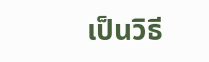เป็นวิธี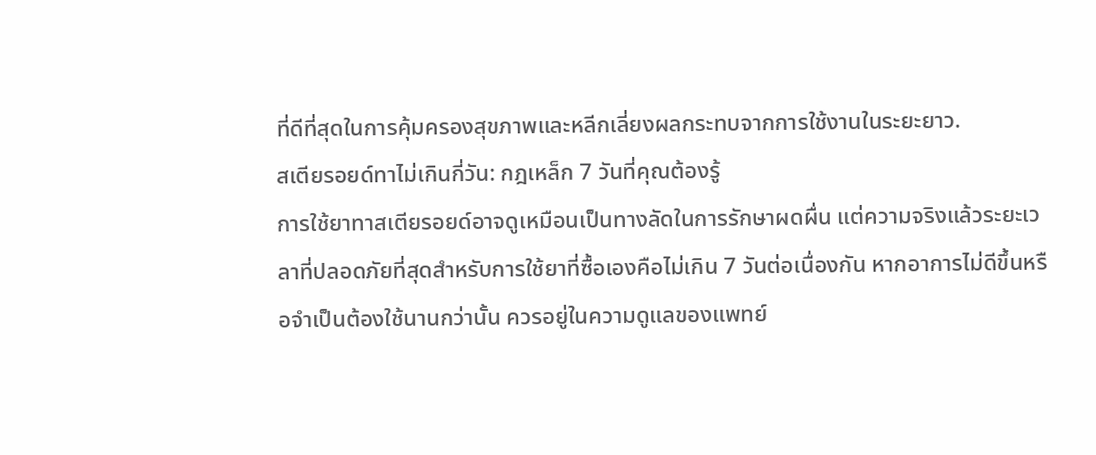ที่ดีที่สุดในการคุ้มครองสุขภาพและหลีกเลี่ยงผลกระทบจากการใช้งานในระยะยาว.
สเตียรอยด์ทาไม่เกินกี่วัน: กฎเหล็ก 7 วันที่คุณต้องรู้
การใช้ยาทาสเตียรอยด์อาจดูเหมือนเป็นทางลัดในการรักษาผดผื่น แต่ความจริงแล้วระยะเวลาที่ปลอดภัยที่สุดสำหรับการใช้ยาที่ซื้อเองคือไม่เกิน 7 วันต่อเนื่องกัน หากอาการไม่ดีขึ้นหรือจำเป็นต้องใช้นานกว่านั้น ควรอยู่ในความดูแลของแพทย์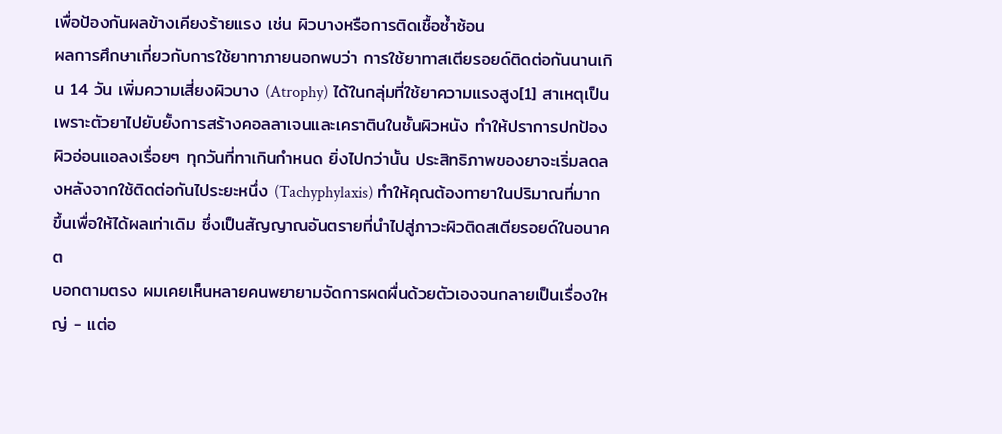เพื่อป้องกันผลข้างเคียงร้ายแรง เช่น ผิวบางหรือการติดเชื้อซ้ำซ้อน
ผลการศึกษาเกี่ยวกับการใช้ยาทาภายนอกพบว่า การใช้ยาทาสเตียรอยด์ติดต่อกันนานเกิน 14 วัน เพิ่มความเสี่ยงผิวบาง (Atrophy) ได้ในกลุ่มที่ใช้ยาความแรงสูง[1] สาเหตุเป็นเพราะตัวยาไปยับยั้งการสร้างคอลลาเจนและเคราตินในชั้นผิวหนัง ทำให้ปราการปกป้องผิวอ่อนแอลงเรื่อยๆ ทุกวันที่ทาเกินกำหนด ยิ่งไปกว่านั้น ประสิทธิภาพของยาจะเริ่มลดลงหลังจากใช้ติดต่อกันไประยะหนึ่ง (Tachyphylaxis) ทำให้คุณต้องทายาในปริมาณที่มากขึ้นเพื่อให้ได้ผลเท่าเดิม ซึ่งเป็นสัญญาณอันตรายที่นำไปสู่ภาวะผิวติดสเตียรอยด์ในอนาคต
บอกตามตรง ผมเคยเห็นหลายคนพยายามจัดการผดผื่นด้วยตัวเองจนกลายเป็นเรื่องใหญ่ - แต่อ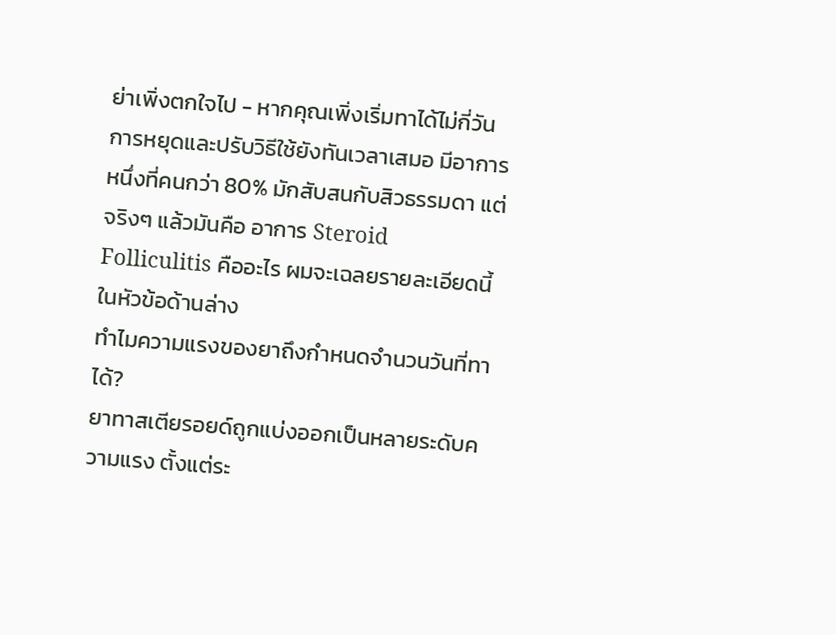ย่าเพิ่งตกใจไป - หากคุณเพิ่งเริ่มทาได้ไม่กี่วัน การหยุดและปรับวิธีใช้ยังทันเวลาเสมอ มีอาการหนึ่งที่คนกว่า 80% มักสับสนกับสิวธรรมดา แต่จริงๆ แล้วมันคือ อาการ Steroid Folliculitis คืออะไร ผมจะเฉลยรายละเอียดนี้ในหัวข้อด้านล่าง
ทำไมความแรงของยาถึงกำหนดจำนวนวันที่ทาได้?
ยาทาสเตียรอยด์ถูกแบ่งออกเป็นหลายระดับความแรง ตั้งแต่ระ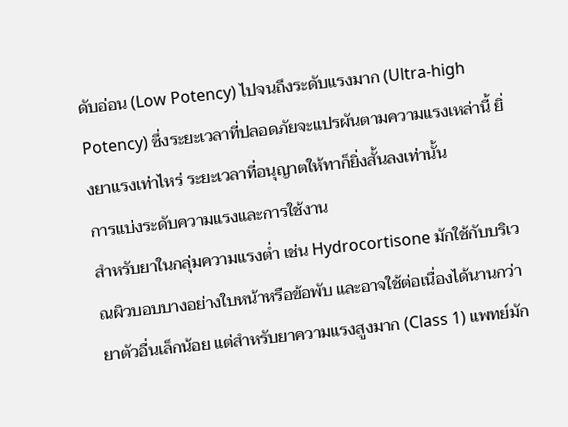ดับอ่อน (Low Potency) ไปจนถึงระดับแรงมาก (Ultra-high Potency) ซึ่งระยะเวลาที่ปลอดภัยจะแปรผันตามความแรงเหล่านี้ ยิ่งยาแรงเท่าไหร่ ระยะเวลาที่อนุญาตให้ทาก็ยิ่งสั้นลงเท่านั้น
การแบ่งระดับความแรงและการใช้งาน
สำหรับยาในกลุ่มความแรงต่ำ เช่น Hydrocortisone มักใช้กับบริเวณผิวบอบบางอย่างใบหน้าหรือข้อพับ และอาจใช้ต่อเนื่องได้นานกว่ายาตัวอื่นเล็กน้อย แต่สำหรับยาความแรงสูงมาก (Class 1) แพทย์มัก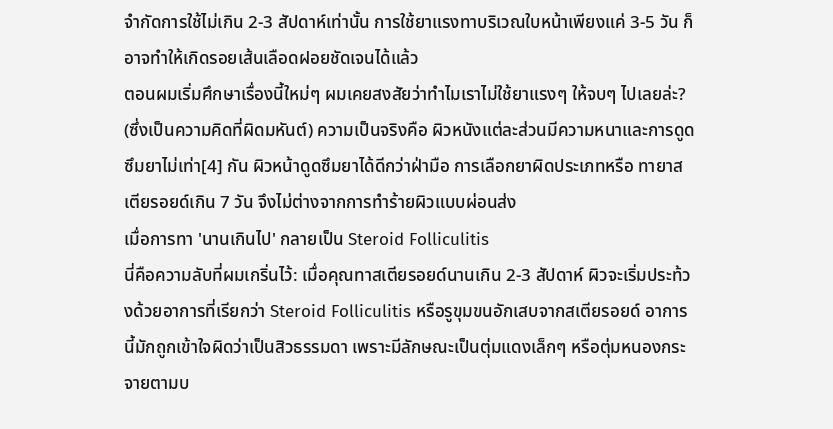จำกัดการใช้ไม่เกิน 2-3 สัปดาห์เท่านั้น การใช้ยาแรงทาบริเวณใบหน้าเพียงแค่ 3-5 วัน ก็อาจทำให้เกิดรอยเส้นเลือดฝอยชัดเจนได้แล้ว
ตอนผมเริ่มศึกษาเรื่องนี้ใหม่ๆ ผมเคยสงสัยว่าทำไมเราไม่ใช้ยาแรงๆ ให้จบๆ ไปเลยล่ะ? (ซึ่งเป็นความคิดที่ผิดมหันต์) ความเป็นจริงคือ ผิวหนังแต่ละส่วนมีความหนาและการดูดซึมยาไม่เท่า[4] กัน ผิวหน้าดูดซึมยาได้ดีกว่าฝ่ามือ การเลือกยาผิดประเภทหรือ ทายาสเตียรอยด์เกิน 7 วัน จึงไม่ต่างจากการทำร้ายผิวแบบผ่อนส่ง
เมื่อการทา 'นานเกินไป' กลายเป็น Steroid Folliculitis
นี่คือความลับที่ผมเกริ่นไว้: เมื่อคุณทาสเตียรอยด์นานเกิน 2-3 สัปดาห์ ผิวจะเริ่มประท้วงด้วยอาการที่เรียกว่า Steroid Folliculitis หรือรูขุมขนอักเสบจากสเตียรอยด์ อาการนี้มักถูกเข้าใจผิดว่าเป็นสิวธรรมดา เพราะมีลักษณะเป็นตุ่มแดงเล็กๆ หรือตุ่มหนองกระจายตามบ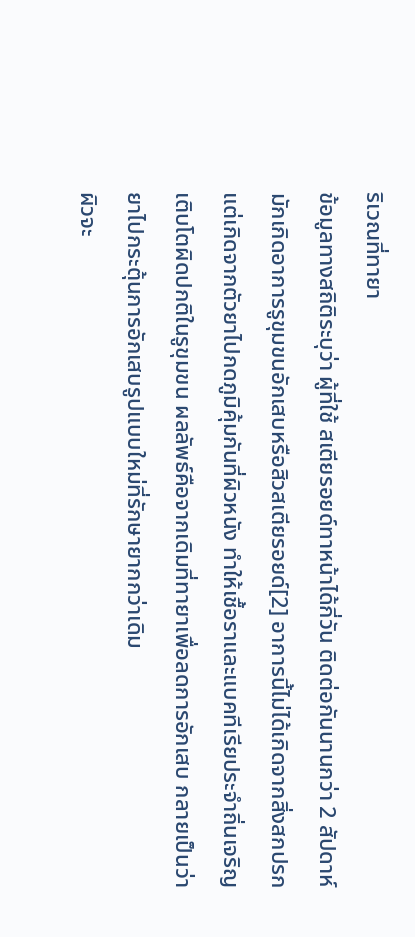ริเวณที่ทายา
ข้อมูลทางสถิติระบุว่า ผู้ที่ใช้ สเตียรอยด์ทาหน้าได้กี่วัน ติดต่อกันนานกว่า 2 สัปดาห์ มักเกิดอาการรูขุมขนอักเสบหรือสิวสเตียรอยด์[2] อาการนี้ไม่ได้เกิดจากสิ่งสกปรก แต่เกิดจากตัวยาไปกดภูมิคุ้มกันที่ผิวหนัง ทำให้เชื้อราและแบคทีเรียประจำถิ่นเจริญเติบโตผิดปกติในรูขุมขน ผลลัพธ์คือจากเดิมที่ทายาเพื่อลดการอักเสบ กลายเป็นว่ายาไปกระตุ้นการอักเสบรูปแบบใหม่ที่รักษายากกว่าเดิม
ผิวจะ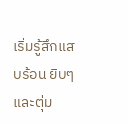เริ่มรู้สึกแสบร้อน ยิบๆ และตุ่ม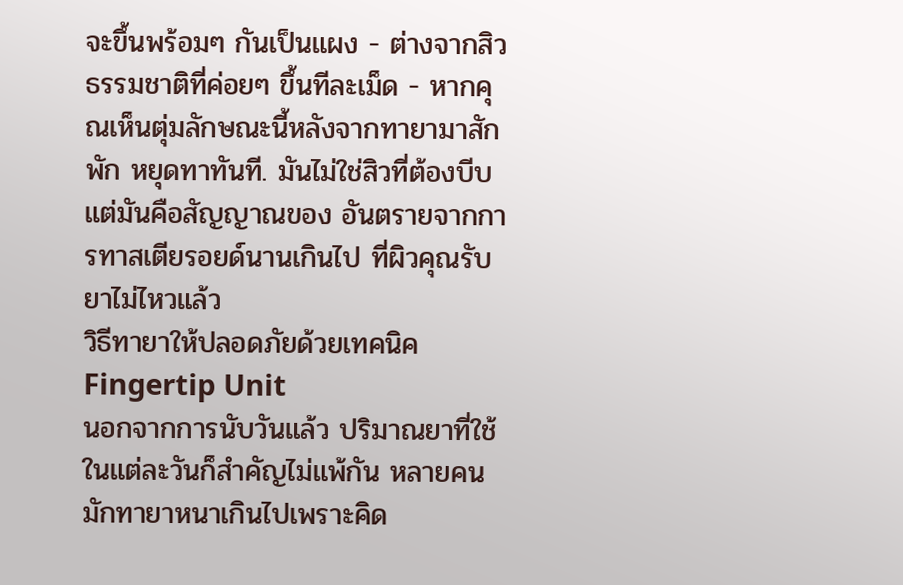จะขึ้นพร้อมๆ กันเป็นแผง - ต่างจากสิวธรรมชาติที่ค่อยๆ ขึ้นทีละเม็ด - หากคุณเห็นตุ่มลักษณะนี้หลังจากทายามาสักพัก หยุดทาทันที. มันไม่ใช่สิวที่ต้องบีบ แต่มันคือสัญญาณของ อันตรายจากการทาสเตียรอยด์นานเกินไป ที่ผิวคุณรับยาไม่ไหวแล้ว
วิธีทายาให้ปลอดภัยด้วยเทคนิค Fingertip Unit
นอกจากการนับวันแล้ว ปริมาณยาที่ใช้ในแต่ละวันก็สำคัญไม่แพ้กัน หลายคนมักทายาหนาเกินไปเพราะคิด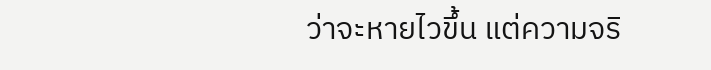ว่าจะหายไวขึ้น แต่ความจริ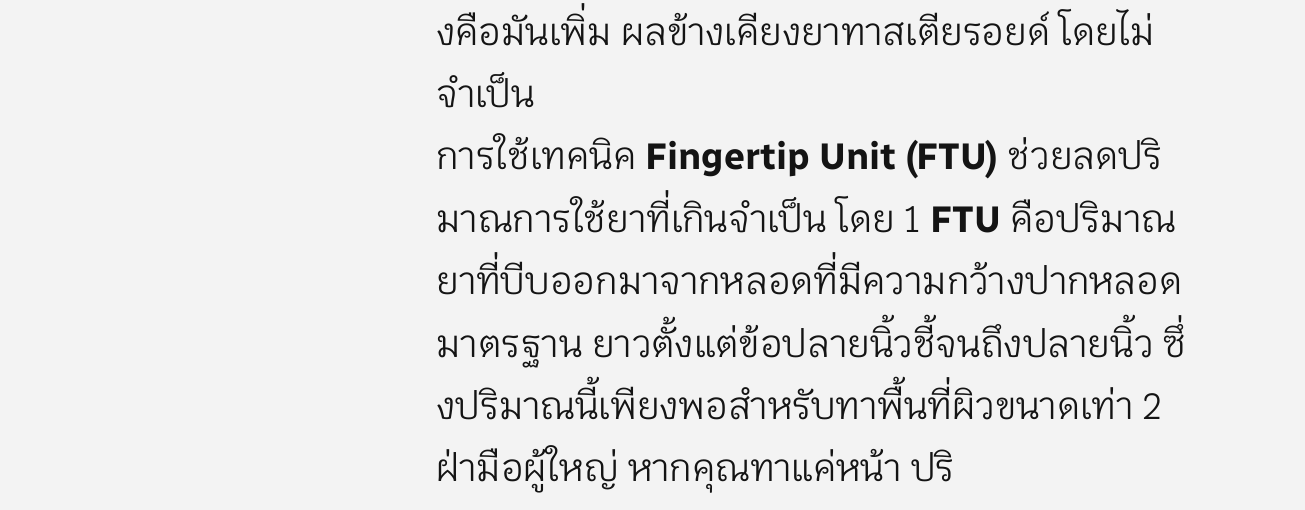งคือมันเพิ่ม ผลข้างเคียงยาทาสเตียรอยด์ โดยไม่จำเป็น
การใช้เทคนิค Fingertip Unit (FTU) ช่วยลดปริมาณการใช้ยาที่เกินจำเป็น โดย 1 FTU คือปริมาณยาที่บีบออกมาจากหลอดที่มีความกว้างปากหลอดมาตรฐาน ยาวตั้งแต่ข้อปลายนิ้วชี้จนถึงปลายนิ้ว ซึ่งปริมาณนี้เพียงพอสำหรับทาพื้นที่ผิวขนาดเท่า 2 ฝ่ามือผู้ใหญ่ หากคุณทาแค่หน้า ปริ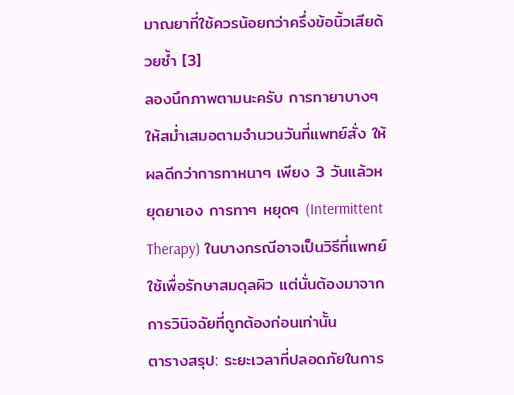มาณยาที่ใช้ควรน้อยกว่าครึ่งข้อนิ้วเสียด้วยซ้ำ [3]
ลองนึกภาพตามนะครับ การทายาบางๆ ให้สม่ำเสมอตามจำนวนวันที่แพทย์สั่ง ให้ผลดีกว่าการทาหนาๆ เพียง 3 วันแล้วหยุดยาเอง การทาๆ หยุดๆ (Intermittent Therapy) ในบางกรณีอาจเป็นวิธีที่แพทย์ใช้เพื่อรักษาสมดุลผิว แต่นั่นต้องมาจากการวินิจฉัยที่ถูกต้องก่อนเท่านั้น
ตารางสรุป: ระยะเวลาที่ปลอดภัยในการ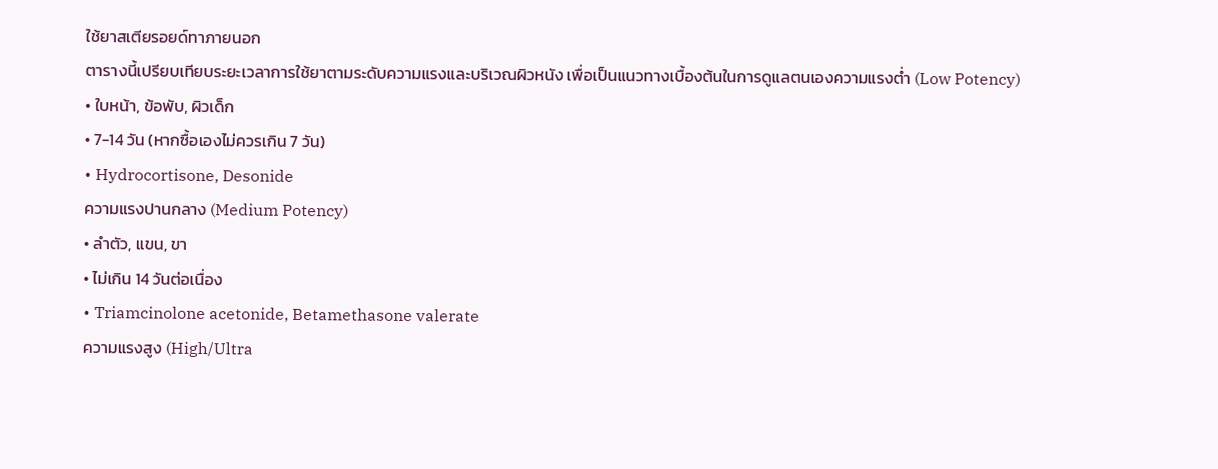ใช้ยาสเตียรอยด์ทาภายนอก
ตารางนี้เปรียบเทียบระยะเวลาการใช้ยาตามระดับความแรงและบริเวณผิวหนัง เพื่อเป็นแนวทางเบื้องต้นในการดูแลตนเองความแรงต่ำ (Low Potency)
• ใบหน้า, ข้อพับ, ผิวเด็ก
• 7-14 วัน (หากซื้อเองไม่ควรเกิน 7 วัน)
• Hydrocortisone, Desonide
ความแรงปานกลาง (Medium Potency)
• ลำตัว, แขน, ขา
• ไม่เกิน 14 วันต่อเนื่อง
• Triamcinolone acetonide, Betamethasone valerate
ความแรงสูง (High/Ultra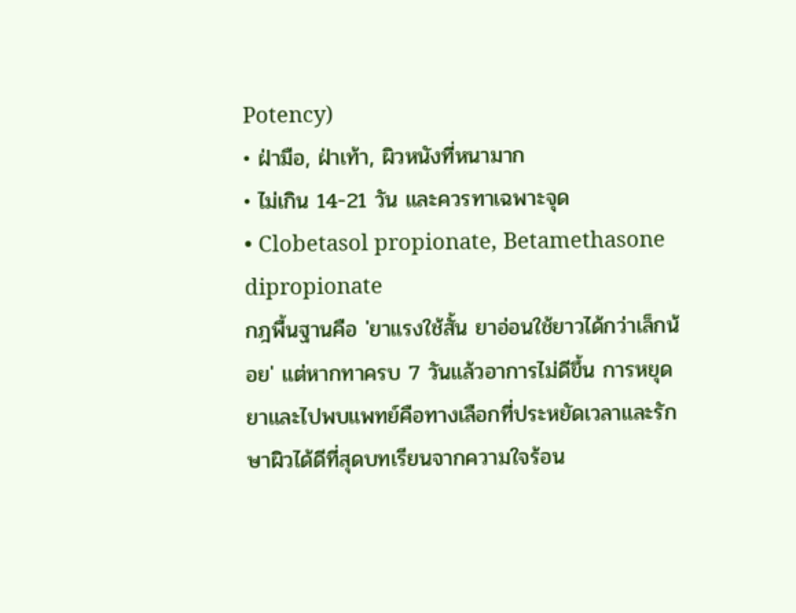Potency)
• ฝ่ามือ, ฝ่าเท้า, ผิวหนังที่หนามาก
• ไม่เกิน 14-21 วัน และควรทาเฉพาะจุด
• Clobetasol propionate, Betamethasone dipropionate
กฎพื้นฐานคือ 'ยาแรงใช้สั้น ยาอ่อนใช้ยาวได้กว่าเล็กน้อย' แต่หากทาครบ 7 วันแล้วอาการไม่ดีขึ้น การหยุดยาและไปพบแพทย์คือทางเลือกที่ประหยัดเวลาและรักษาผิวได้ดีที่สุดบทเรียนจากความใจร้อน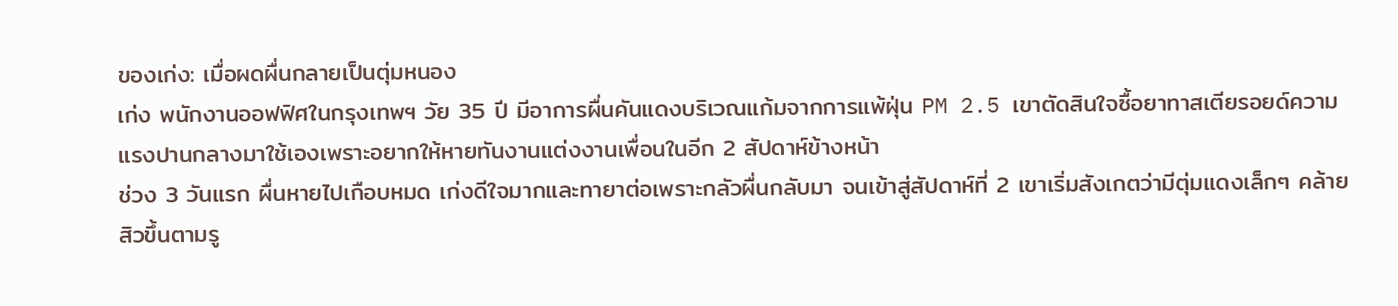ของเก่ง: เมื่อผดผื่นกลายเป็นตุ่มหนอง
เก่ง พนักงานออฟฟิศในกรุงเทพฯ วัย 35 ปี มีอาการผื่นคันแดงบริเวณแก้มจากการแพ้ฝุ่น PM 2.5 เขาตัดสินใจซื้อยาทาสเตียรอยด์ความแรงปานกลางมาใช้เองเพราะอยากให้หายทันงานแต่งงานเพื่อนในอีก 2 สัปดาห์ข้างหน้า
ช่วง 3 วันแรก ผื่นหายไปเกือบหมด เก่งดีใจมากและทายาต่อเพราะกลัวผื่นกลับมา จนเข้าสู่สัปดาห์ที่ 2 เขาเริ่มสังเกตว่ามีตุ่มแดงเล็กๆ คล้ายสิวขึ้นตามรู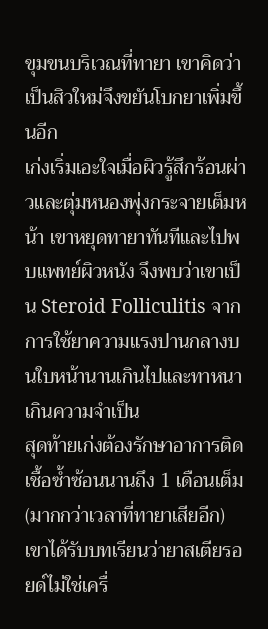ขุมขนบริเวณที่ทายา เขาคิดว่าเป็นสิวใหม่จึงขยันโบกยาเพิ่มขึ้นอีก
เก่งเริ่มเอะใจเมื่อผิวรู้สึกร้อนผ่าวและตุ่มหนองพุ่งกระจายเต็มหน้า เขาหยุดทายาทันทีและไปพบแพทย์ผิวหนัง จึงพบว่าเขาเป็น Steroid Folliculitis จากการใช้ยาความแรงปานกลางบนใบหน้านานเกินไปและทาหนาเกินความจำเป็น
สุดท้ายเก่งต้องรักษาอาการติดเชื้อซ้ำซ้อนนานถึง 1 เดือนเต็ม (มากกว่าเวลาที่ทายาเสียอีก) เขาได้รับบทเรียนว่ายาสเตียรอยด์ไม่ใช่เครื่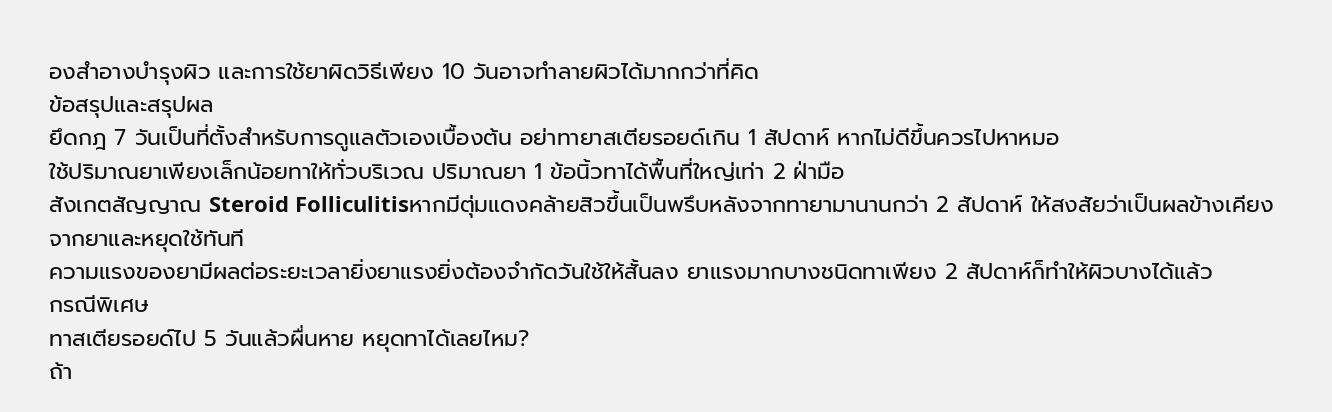องสำอางบำรุงผิว และการใช้ยาผิดวิธีเพียง 10 วันอาจทำลายผิวได้มากกว่าที่คิด
ข้อสรุปและสรุปผล
ยึดกฎ 7 วันเป็นที่ตั้งสำหรับการดูแลตัวเองเบื้องต้น อย่าทายาสเตียรอยด์เกิน 1 สัปดาห์ หากไม่ดีขึ้นควรไปหาหมอ
ใช้ปริมาณยาเพียงเล็กน้อยทาให้ทั่วบริเวณ ปริมาณยา 1 ข้อนิ้วทาได้พื้นที่ใหญ่เท่า 2 ฝ่ามือ
สังเกตสัญญาณ Steroid Folliculitisหากมีตุ่มแดงคล้ายสิวขึ้นเป็นพรึบหลังจากทายามานานกว่า 2 สัปดาห์ ให้สงสัยว่าเป็นผลข้างเคียงจากยาและหยุดใช้ทันที
ความแรงของยามีผลต่อระยะเวลายิ่งยาแรงยิ่งต้องจำกัดวันใช้ให้สั้นลง ยาแรงมากบางชนิดทาเพียง 2 สัปดาห์ก็ทำให้ผิวบางได้แล้ว
กรณีพิเศษ
ทาสเตียรอยด์ไป 5 วันแล้วผื่นหาย หยุดทาได้เลยไหม?
ถ้า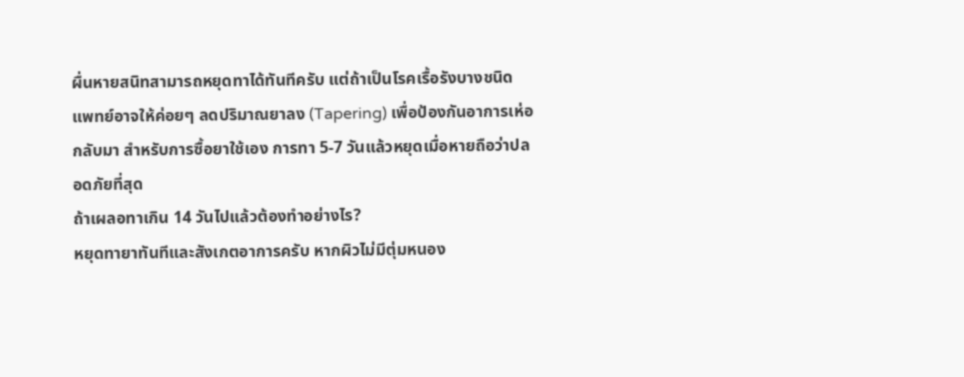ผื่นหายสนิทสามารถหยุดทาได้ทันทีครับ แต่ถ้าเป็นโรคเรื้อรังบางชนิด แพทย์อาจให้ค่อยๆ ลดปริมาณยาลง (Tapering) เพื่อป้องกันอาการเห่อกลับมา สำหรับการซื้อยาใช้เอง การทา 5-7 วันแล้วหยุดเมื่อหายถือว่าปลอดภัยที่สุด
ถ้าเผลอทาเกิน 14 วันไปแล้วต้องทำอย่างไร?
หยุดทายาทันทีและสังเกตอาการครับ หากผิวไม่มีตุ่มหนอง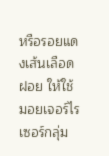หรือรอยแดงเส้นเลือดฝอย ให้ใช้มอยเจอร์ไรเซอร์กลุ่ม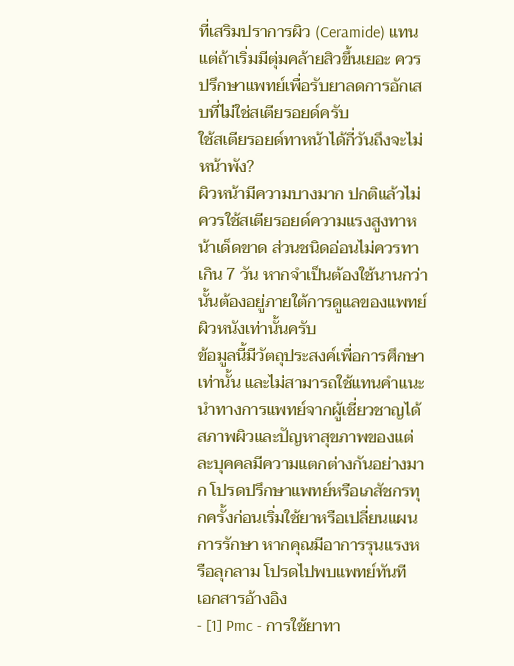ที่เสริมปราการผิว (Ceramide) แทน แต่ถ้าเริ่มมีตุ่มคล้ายสิวขึ้นเยอะ ควรปรึกษาแพทย์เพื่อรับยาลดการอักเสบที่ไม่ใช่สเตียรอยด์ครับ
ใช้สเตียรอยด์ทาหน้าได้กี่วันถึงจะไม่หน้าพัง?
ผิวหน้ามีความบางมาก ปกติแล้วไม่ควรใช้สเตียรอยด์ความแรงสูงทาหน้าเด็ดขาด ส่วนชนิดอ่อนไม่ควรทาเกิน 7 วัน หากจำเป็นต้องใช้นานกว่านั้นต้องอยู่ภายใต้การดูแลของแพทย์ผิวหนังเท่านั้นครับ
ข้อมูลนี้มีวัตถุประสงค์เพื่อการศึกษาเท่านั้น และไม่สามารถใช้แทนคำแนะนำทางการแพทย์จากผู้เชี่ยวชาญได้ สภาพผิวและปัญหาสุขภาพของแต่ละบุคคลมีความแตกต่างกันอย่างมาก โปรดปรึกษาแพทย์หรือเภสัชกรทุกครั้งก่อนเริ่มใช้ยาหรือเปลี่ยนแผนการรักษา หากคุณมีอาการรุนแรงหรือลุกลาม โปรดไปพบแพทย์ทันที
เอกสารอ้างอิง
- [1] Pmc - การใช้ยาทา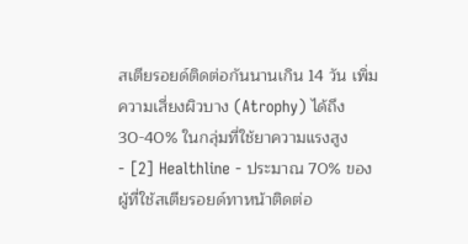สเตียรอยด์ติดต่อกันนานเกิน 14 วัน เพิ่มความเสี่ยงผิวบาง (Atrophy) ได้ถึง 30-40% ในกลุ่มที่ใช้ยาความแรงสูง
- [2] Healthline - ประมาณ 70% ของผู้ที่ใช้สเตียรอยด์ทาหน้าติดต่อ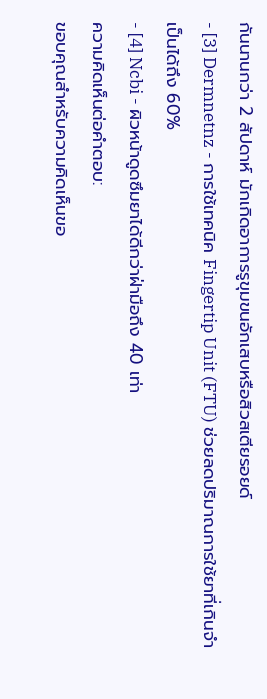กันนานกว่า 2 สัปดาห์ มักเกิดอาการรูขุมขนอักเสบหรือสิวสเตียรอยด์
- [3] Dermnetnz - การใช้เทคนิค Fingertip Unit (FTU) ช่วยลดปริมาณการใช้ยาที่เกินจำเป็นได้ถึง 60%
- [4] Ncbi - ผิวหน้าดูดซึมยาได้ดีกว่าฝ่ามือถึง 40 เท่า
ความคิดเห็นต่อคำตอบ:
ขอบคุณสำหรับความคิดเห็นขอ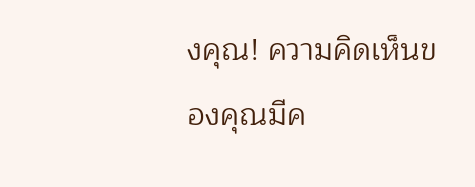งคุณ! ความคิดเห็นของคุณมีค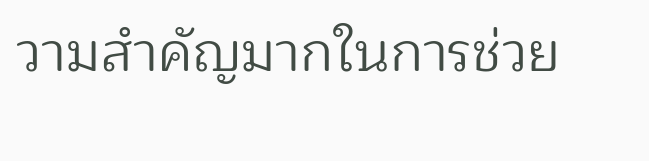วามสำคัญมากในการช่วย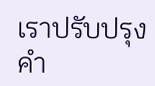เราปรับปรุงคำ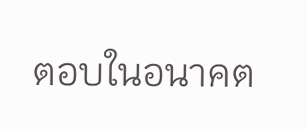ตอบในอนาคต